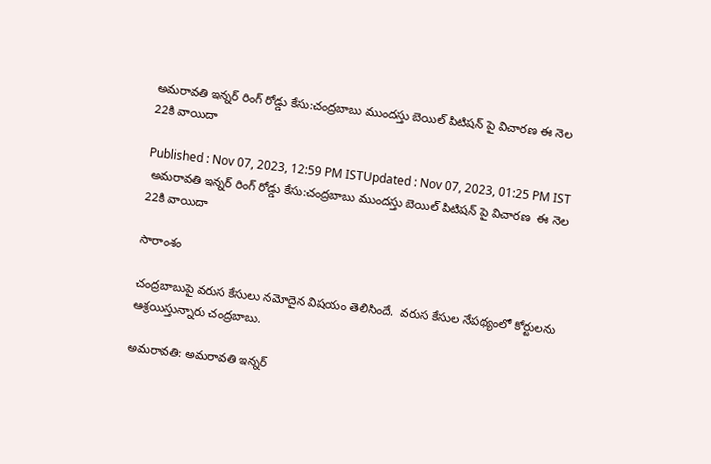అమరావతి ఇన్నర్ రింగ్ రోడ్డు కేసు:చంద్రబాబు ముందస్తు బెయిల్ పిటిషన్ పై విచారణ ఈ నెల 22కి వాయిదా

Published : Nov 07, 2023, 12:59 PM ISTUpdated : Nov 07, 2023, 01:25 PM IST
 అమరావతి ఇన్నర్ రింగ్ రోడ్డు కేసు:చంద్రబాబు ముందస్తు బెయిల్ పిటిషన్ పై విచారణ  ఈ నెల  22కి వాయిదా

సారాంశం

చంద్రబాబుపై వరుస కేసులు నమోదైన విషయం తెలిసిందే.  వరుస కేసుల నేపథ్యంలో కోర్టులను ఆశ్రయిస్తున్నారు చంద్రబాబు.

అమరావతి: అమరావతి ఇన్నర్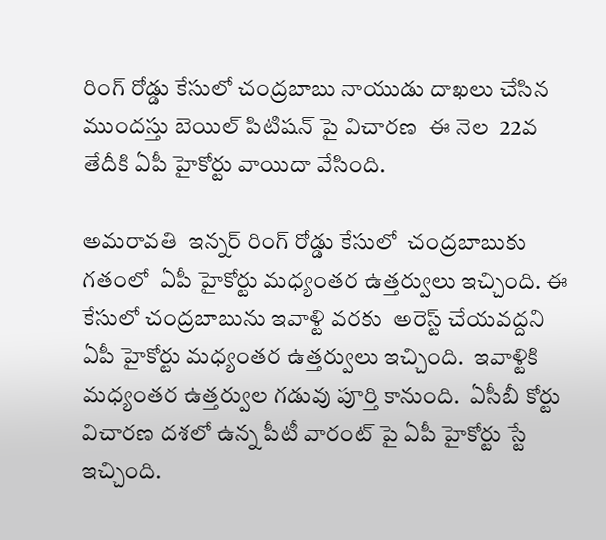రింగ్ రోడ్డు కేసులో చంద్రబాబు నాయుడు దాఖలు చేసిన ముందస్తు బెయిల్ పిటిషన్ పై విచారణ  ఈ నెల  22వ తేదీకి ఏపీ హైకోర్టు వాయిదా వేసింది.

అమరావతి  ఇన్నర్ రింగ్ రోడ్డు కేసులో  చంద్రబాబుకు గతంలో  ఏపీ హైకోర్టు మధ్యంతర ఉత్తర్వులు ఇచ్చింది. ఈ కేసులో చంద్రబాబును ఇవాళ్టి వరకు  అరెస్ట్ చేయవద్దని  ఏపీ హైకోర్టు మధ్యంతర ఉత్తర్వులు ఇచ్చింది.  ఇవాళ్టికి  మధ్యంతర ఉత్తర్వుల గడువు పూర్తి కానుంది.  ఏసీబీ కోర్టు విచారణ దశలో ఉన్న పీటీ వారంట్ పై ఏపీ హైకోర్టు స్టే ఇచ్చింది.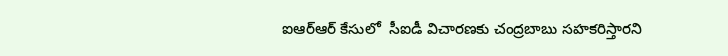ఐఆర్ఆర్ కేసులో  సీఐడీ విచారణకు చంద్రబాబు సహకరిస్తారని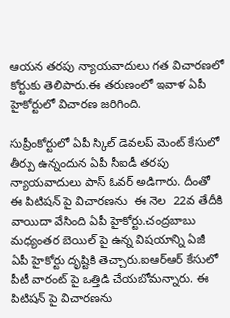ఆయన తరపు న్యాయవాదులు గత విచారణలో  కోర్టుకు తెలిపారు.ఈ తరుణంలో ఇవాళ ఏపీ హైకోర్టులో విచారణ జరిగింది.

సుప్రీంకోర్టులో ఏపీ స్కిల్ డెవలప్ మెంట్ కేసులో  తీర్పు ఉన్నందున ఏపీ సీఐడీ తరపు న్యాయవాదులు పాస్ ఓవర్ అడిగారు. దీంతో  ఈ పిటిషన్ పై విచారణను  ఈ నెల  22వ తేదీకి వాయిదా వేసింది ఏపీ హైకోర్టు.చంద్రబాబు మధ్యంతర బెయిల్ పై ఉన్న విషయాన్ని ఏజీ ఏపీ హైకోర్టు దృష్టికి తెచ్చారు.ఐఆర్ఆర్ కేసులో పీటీ వారంట్ పై ఒత్తిడి చేయబోమన్నారు. ఈ పిటిషన్ పై విచారణను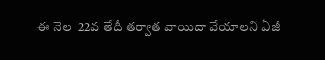ఈ నెల  22వ తేదీ తర్వాత వాయిదా వేయాలని ఏజీ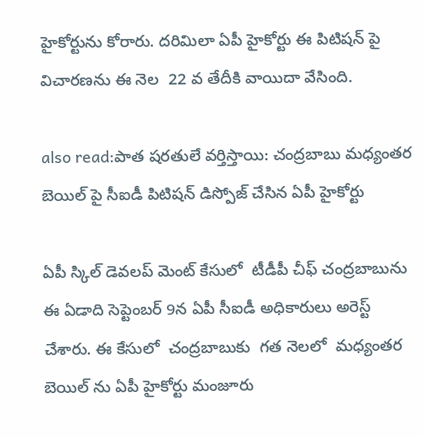హైకోర్టును కోరారు. దరిమిలా ఏపీ హైకోర్టు ఈ పిటిషన్ పై విచారణను ఈ నెల  22 వ తేదీకి వాయిదా వేసింది.

also read:పాత షరతులే వర్తిస్తాయి: చంద్రబాబు మధ్యంతర బెయిల్ పై సీఐడీ పిటిషన్ డిస్పోజ్ చేసిన ఏపీ హైకోర్టు

ఏపీ స్కిల్ డెవలప్ మెంట్ కేసులో  టీడీపీ చీఫ్ చంద్రబాబును ఈ ఏడాది సెప్టెంబర్ 9న ఏపీ సీఐడీ అధికారులు అరెస్ట్ చేశారు. ఈ కేసులో  చంద్రబాబుకు  గత నెలలో  మధ్యంతర బెయిల్ ను ఏపీ హైకోర్టు మంజూరు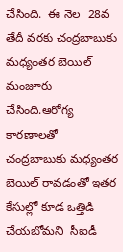చేసింది.  ఈ నెల  28వ తేదీ వరకు చంద్రబాబుకు  మధ్యంతర బెయిల్ మంజూరు చేసింది.ఆరోగ్య కారణాలతో  చంద్రబాబుకు మధ్యంతర బెయిల్ రావడంతో ఇతర కేసుల్లో కూడ ఒత్తిడి చేయబోమని  సీఐడీ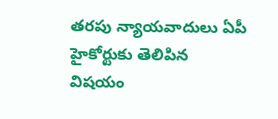తరపు న్యాయవాదులు ఏపీ హైకోర్టుకు తెలిపిన విషయం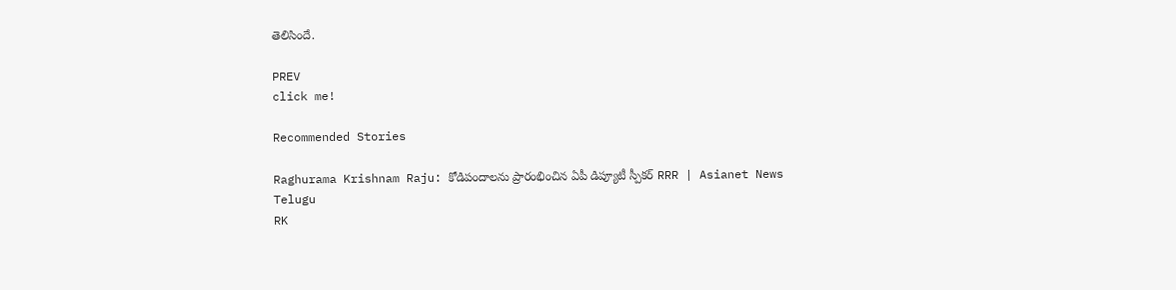తెలిసిందే.

PREV
click me!

Recommended Stories

Raghurama Krishnam Raju: కోడిపందాలను ప్రారంభించిన ఏపీ డిప్యూటీ స్పీకర్ RRR | Asianet News Telugu
RK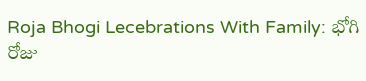Roja Bhogi Lecebrations With Family: భోగి రోజు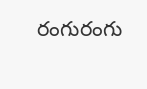రంగురంగు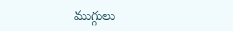ముగ్గులు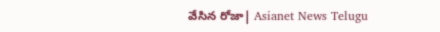వేసిన రోజా| Asianet News Telugu